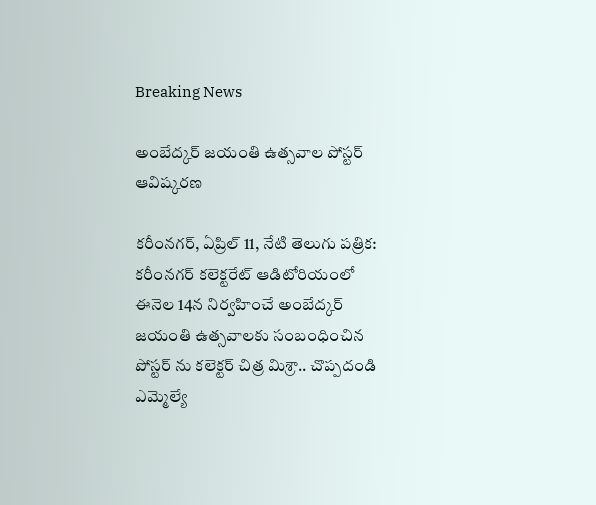Breaking News

అంబేద్కర్ జయంతి ఉత్సవాల పోస్టర్ ఆవిష్కరణ

కరీంనగర్, ఏప్రిల్ 11, నేటి తెలుగు పత్రిక: కరీంనగర్ కలెక్టరేట్ ఆడిటోరియంలో ఈనెల 14న నిర్వహించే అంబేద్కర్ జయంతి ఉత్సవాలకు సంబంధించిన పోస్టర్ ను కలెక్టర్ చిత్ర మిశ్రా.. చొప్పదండి ఎమ్మెల్యే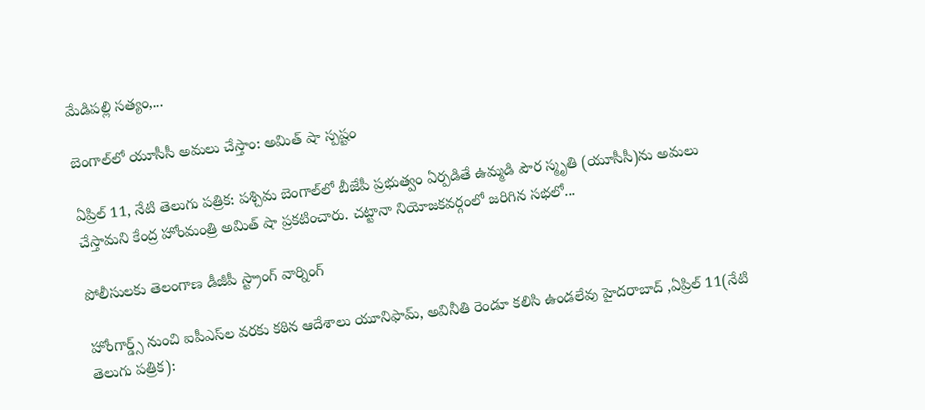మేడిపల్లి సత్యం,...

బెంగాల్‌లో యూసీసీ అమలు చేస్తాం: అమిత్ షా స్పష్టం

ఏప్రిల్ 11, నేటి తెలుగు పత్రిక: పశ్చిమ బెంగాల్‌లో బీజేపీ ప్రభుత్వం ఏర్పడితే ఉమ్మడి పౌర స్మృతి (యూసీసీ)ను అమలు చేస్తామని కేంద్ర హోంమంత్రి అమిత్ షా ప్రకటించారు. చట్టానా నియోజకవర్గంలో జరిగిన సభలో...

పోలీసులకు తెలంగాణ డీజీపీ స్ట్రాంగ్ వార్నింగ్

హోంగార్డ్స్ నుంచి ఐపీఎస్‌ల వరకు కఠిన ఆదేశాలు యూనిఫామ్‌, అవినీతి రెండూ కలిసి ఉండలేవు హైదరాబాద్ ,ఏప్రిల్ 11(నేటి తెలుగు పత్రిక):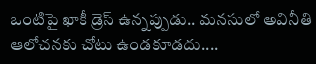ఒంటిపై ఖాకీ డ్రెస్ ఉన్నప్పుడు.. మనసులో అవినీతి ఆలోచనకు చోటు ఉండకూడదు....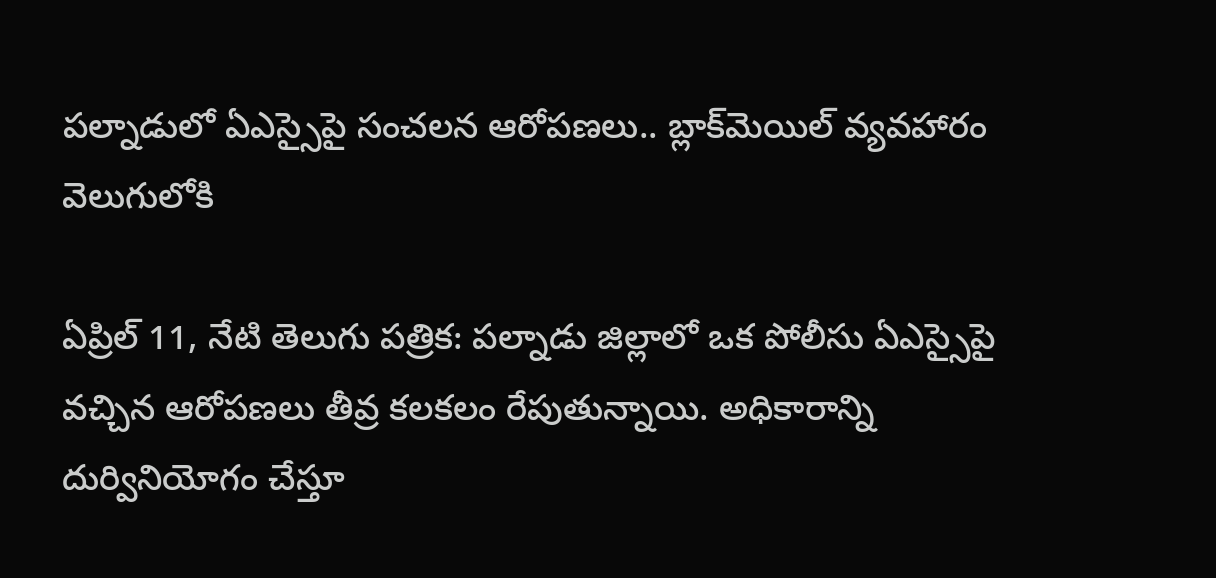పల్నాడులో ఏఎస్సైపై సంచలన ఆరోపణలు.. బ్లాక్‌మెయిల్ వ్యవహారం వెలుగులోకి

ఏప్రిల్ 11, నేటి తెలుగు పత్రిక: పల్నాడు జిల్లాలో ఒక పోలీసు ఏఎస్సైపై వచ్చిన ఆరోపణలు తీవ్ర కలకలం రేపుతున్నాయి. అధికారాన్ని దుర్వినియోగం చేస్తూ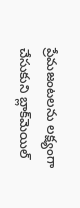ప్రేమజంటలను లక్ష్యంగా చేసుకుని బ్లాక్‌మెయిల్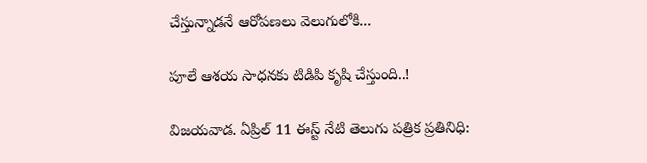చేస్తున్నాడనే ఆరోపణలు వెలుగులోకి...

పూలే ఆశయ సాధనకు టిడిపి కృషి చేస్తుంది..!

విజయవాడ. ఏప్రిల్ 11 ఈస్ట్ నేటి తెలుగు పత్రిక ప్రతినిధి: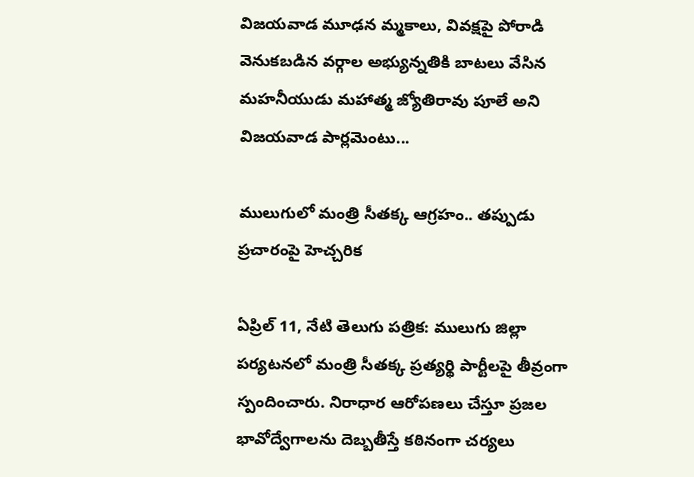విజయవాడ మూఢన మ్మకాలు, వివక్షపై పోరాడి వెనుకబడిన వర్గాల అభ్యున్నతికి బాటలు వేసిన మహనీయుడు మహాత్మ జ్యోతిరావు పూలే అని విజయవాడ పార్లమెంటు...

ములుగులో మంత్రి సీతక్క ఆగ్రహం.. తప్పుడు ప్రచారంపై హెచ్చరిక

ఏప్రిల్ 11, నేటి తెలుగు పత్రిక: ములుగు జిల్లా పర్యటనలో మంత్రి సీతక్క ప్రత్యర్థి పార్టీలపై తీవ్రంగా స్పందించారు. నిరాధార ఆరోపణలు చేస్తూ ప్రజల భావోద్వేగాలను దెబ్బతీస్తే కఠినంగా చర్యలు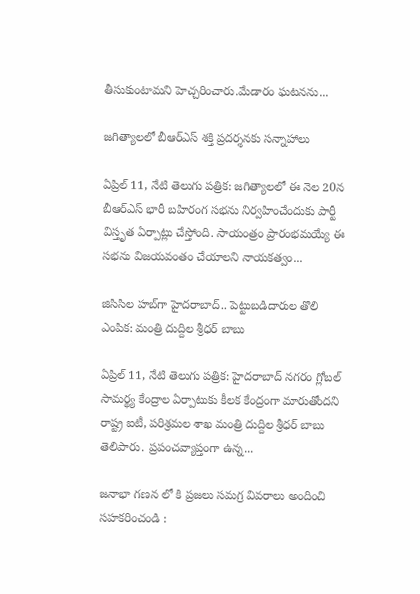తీసుకుంటామని హెచ్చరించారు.మేడారం ఘటనను...

జగిత్యాలలో బీఆర్ఎస్ శక్తి ప్రదర్శనకు సన్నాహాలు

ఏప్రిల్ 11, నేటి తెలుగు పత్రిక: జగిత్యాలలో ఈ నెల 20న బీఆర్ఎస్ భారీ బహిరంగ సభను నిర్వహించేందుకు పార్టీ విస్తృత ఏర్పాట్లు చేస్తోంది. సాయంత్రం ప్రారంభమయ్యే ఈ సభను విజయవంతం చేయాలని నాయకత్వం...

జిసిసిల హబ్‌గా హైదరాబాద్.. పెట్టుబడిదారుల తొలి ఎంపిక: మంత్రి దుద్దిల శ్రీధర్ బాబు

ఏప్రిల్ 11, నేటి తెలుగు పత్రిక: హైదరాబాద్ నగరం గ్లోబల్ సామర్థ్య కేంద్రాల ఏర్పాటుకు కీలక కేంద్రంగా మారుతోందని రాష్ట్ర ఐటీ, పరిశ్రమల శాఖ మంత్రి దుద్దిల శ్రీధర్ బాబు తెలిపారు. ప్రపంచవ్యాప్తంగా ఉన్న...

జనాభా గణన లో కి ప్రజలు సమగ్ర వివరాలు అందించి సహకరించండి :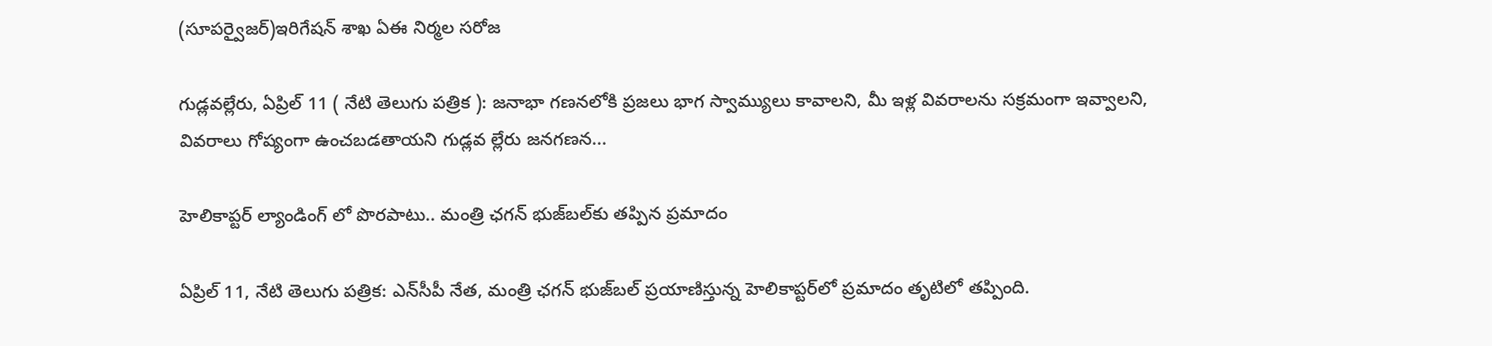(సూపర్వైజర్)ఇరిగేషన్ శాఖ ఏఈ నిర్మల సరోజ

గుడ్లవల్లేరు, ఏప్రిల్ 11 ( నేటి తెలుగు పత్రిక ): జనాభా గణనలోకి ప్రజలు భాగ స్వామ్యులు కావాలని, మీ ఇళ్ల వివరాలను సక్రమంగా ఇవ్వాలని, వివరాలు గోప్యంగా ఉంచబడతాయని గుడ్లవ ల్లేరు జనగణన...

హెలికాప్టర్ ల్యాండింగ్ లో పొరపాటు.. మంత్రి ఛగన్ భుజ్‌బల్‌కు తప్పిన ప్రమాదం

ఏప్రిల్ 11, నేటి తెలుగు పత్రిక: ఎన్‌సీపీ నేత, మంత్రి ఛగన్ భుజ్‌బల్ ప్రయాణిస్తున్న హెలికాప్టర్‌లో ప్రమాదం తృటిలో తప్పింది.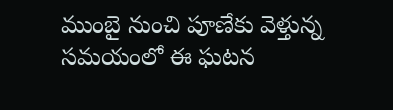ముంబై నుంచి పూణేకు వెళ్తున్న సమయంలో ఈ ఘటన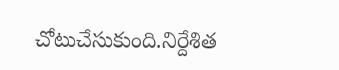చోటుచేసుకుంది.నిర్దేశిత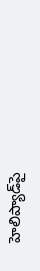హెలిప్యాడ్‌పై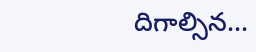దిగాల్సిన...